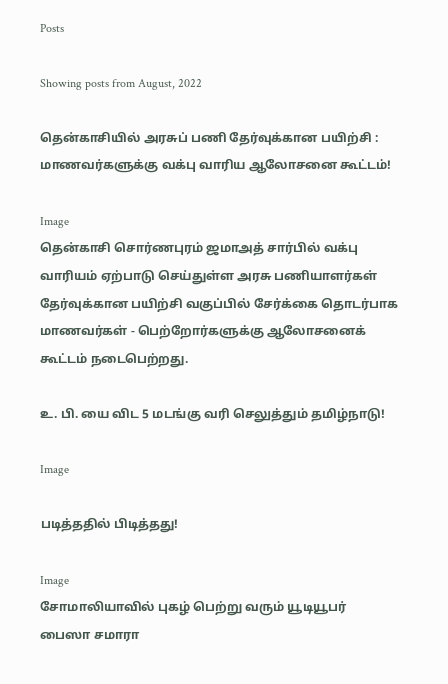Posts

Showing posts from August, 2022

தென்காசியில் அரசுப் பணி தேர்வுக்கான பயிற்சி : மாணவர்களுக்கு வக்பு வாரிய ஆலோசனை கூட்டம்!

Image
தென்காசி சொர்ணபுரம் ஜமாஅத் சார்பில் வக்பு வாரியம் ஏற்பாடு செய்துள்ள அரசு பணியாளர்கள் தேர்வுக்கான பயிற்சி வகுப்பில் சேர்க்கை தொடர்பாக மாணவர்கள் - பெற்றோர்களுக்கு ஆலோசனைக் கூட்டம் நடைபெற்றது.

உ. பி. யை விட 5 மடங்கு வரி செலுத்தும் தமிழ்நாடு!

Image

படித்ததில் பிடித்தது!

Image
சோமாலியாவில் புகழ் பெற்று வரும் யூடியூபர் பைஸா சமாரா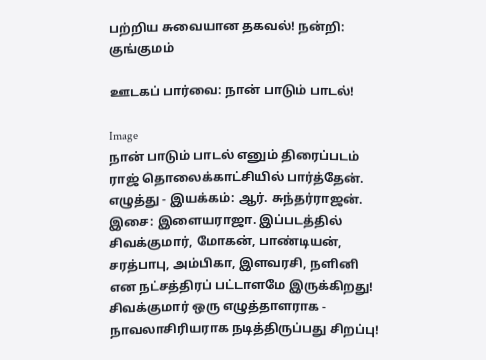பற்றிய சுவையான தகவல்! நன்றி: குங்குமம்

ஊடகப் பார்வை: நான் பாடும் பாடல்!

Image
நான் பாடும் பாடல் எனும் திரைப்படம் ராஜ் தொலைக்காட்சியில் பார்த்தேன். எழுத்து - இயக்கம்: ஆர். சுந்தர்ராஜன். இசை: இளையராஜா. இப்படத்தில் சிவக்குமார், மோகன், பாண்டியன், சரத்பாபு, அம்பிகா, இளவரசி, நளினி என நட்சத்திரப் பட்டாளமே இருக்கிறது! சிவக்குமார் ஒரு எழுத்தாளராக - நாவலாசிரியராக நடித்திருப்பது சிறப்பு!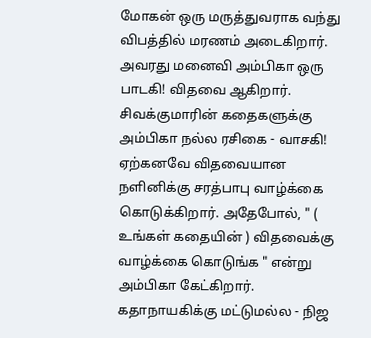மோகன் ஒரு மருத்துவராக வந்து விபத்தில் மரணம் அடைகிறார். அவரது மனைவி அம்பிகா ஒரு பாடகி! விதவை ஆகிறார். சிவக்குமாரின் கதைகளுக்கு அம்பிகா நல்ல ரசிகை - வாசகி! ஏற்கனவே விதவையான நளினிக்கு சரத்பாபு வாழ்க்கை கொடுக்கிறார். அதேபோல், " ( உங்கள் கதையின் ) விதவைக்கு வாழ்க்கை கொடுங்க " என்று அம்பிகா கேட்கிறார். கதாநாயகிக்கு மட்டுமல்ல - நிஜ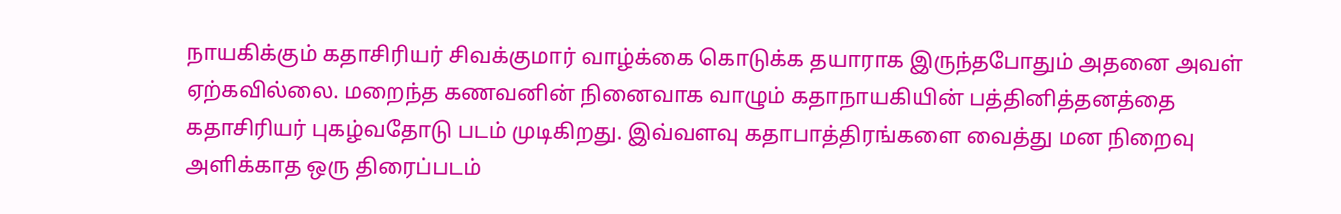நாயகிக்கும் கதாசிரியர் சிவக்குமார் வாழ்க்கை கொடுக்க தயாராக இருந்தபோதும் அதனை அவள் ஏற்கவில்லை. மறைந்த கணவனின் நினைவாக வாழும் கதாநாயகியின் பத்தினித்தனத்தை கதாசிரியர் புகழ்வதோடு படம் முடிகிறது. இவ்வளவு கதாபாத்திரங்களை வைத்து மன நிறைவு அளிக்காத ஒரு திரைப்படம்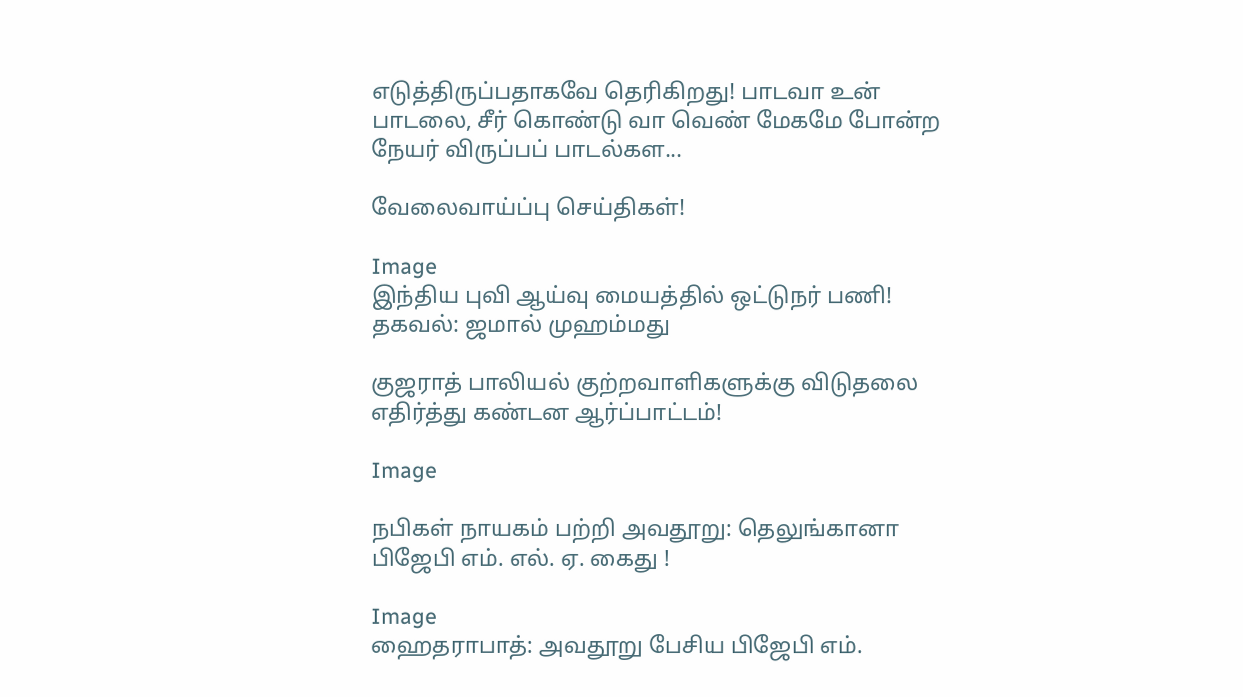எடுத்திருப்பதாகவே தெரிகிறது! பாடவா உன் பாடலை, சீர் கொண்டு வா வெண் மேகமே போன்ற நேயர் விருப்பப் பாடல்கள...

வேலைவாய்ப்பு செய்திகள்!

Image
இந்திய புவி ஆய்வு மையத்தில் ஒட்டுநர் பணி! தகவல்: ஜமால் முஹம்மது

குஜராத் பாலியல் குற்றவாளிகளுக்கு விடுதலை எதிர்த்து கண்டன ஆர்ப்பாட்டம்!

Image

நபிகள் நாயகம் பற்றி அவதூறு: தெலுங்கானா பிஜேபி எம். எல். ஏ. கைது !

Image
ஹைதராபாத்: அவதூறு பேசிய பிஜேபி எம்.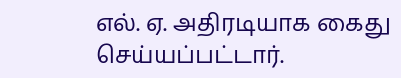எல். ஏ. அதிரடியாக கைது செய்யப்பட்டார்.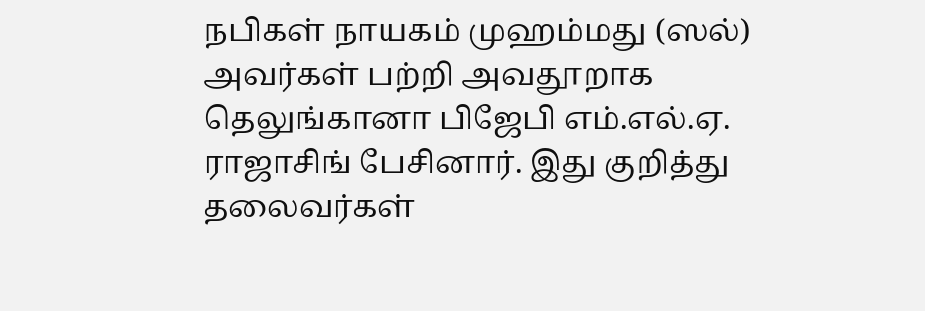நபிகள் நாயகம் முஹம்மது (ஸல்) அவர்கள் பற்றி அவதூறாக தெலுங்கானா பிஜேபி எம்.எல்.ஏ. ராஜாசிங் பேசினார். இது குறித்து தலைவர்கள்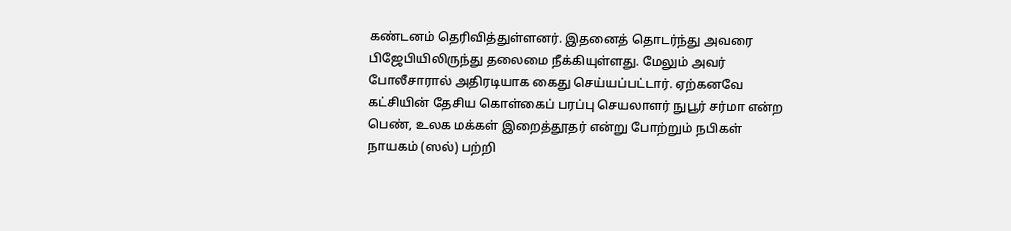கண்டனம் தெரிவித்துள்ளனர். இதனைத் தொடர்ந்து அவரை பிஜேபியிலிருந்து தலைமை நீக்கியுள்ளது. மேலும் அவர் போலீசாரால் அதிரடியாக கைது செய்யப்பட்டார். ஏற்கனவே கட்சியின் தேசிய கொள்கைப் பரப்பு செயலாளர் நுபூர் சர்மா என்ற பெண், உலக மக்கள் இறைத்தூதர் என்று போற்றும் நபிகள் நாயகம் (ஸல்) பற்றி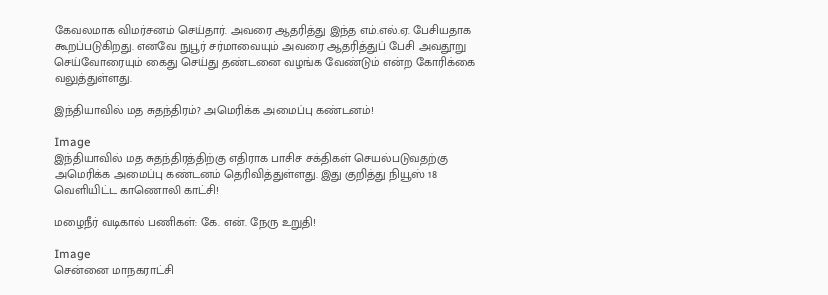கேவலமாக விமர்சனம் செய்தார். அவரை ஆதரித்து இந்த எம்.எல்.ஏ. பேசியதாக கூறப்படுகிறது. எனவே நுபூர் சர்மாவையும் அவரை ஆதரித்துப் பேசி அவதூறு செய்வோரையும் கைது செய்து தண்டனை வழங்க வேண்டும் என்ற கோரிக்கை வலுத்துள்ளது.

இந்தியாவில் மத சுதந்திரம்? அமெரிக்க அமைப்பு கண்டனம்!

Image
இந்தியாவில் மத சுதந்திரத்திற்கு எதிராக பாசிச சக்திகள் செயல்படுவதற்கு அமெரிக்க அமைப்பு கண்டனம் தெரிவித்துள்ளது. இது குறித்து நியூஸ் 18 வெளியிட்ட காணொலி காட்சி!

மழைநீர் வடிகால் பணிகள்: கே. என். நேரு உறுதி!

Image
சென்னை மாநகராட்சி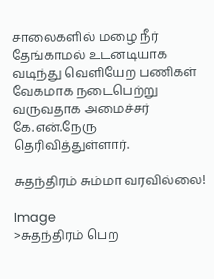சாலைகளில் மழை நீர் தேங்காமல் உடனடியாக வடிந்து வெளியேற பணிகள் வேகமாக நடைபெற்று வருவதாக அமைச்சர் கே.என்.நேரு தெரிவித்துள்ளார்.

சுதந்திரம் சும்மா வரவில்லை!

Image
>சுதந்திரம் பெற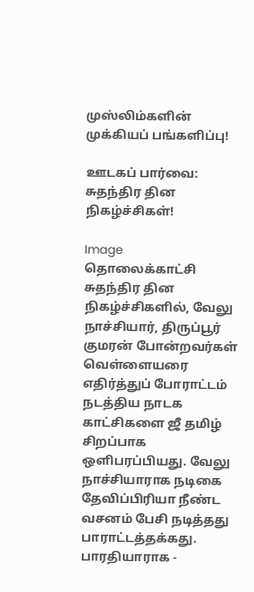முஸ்லிம்களின் முக்கியப் பங்களிப்பு!

ஊடகப் பார்வை: சுதந்திர தின நிகழ்ச்சிகள்!

Image
தொலைக்காட்சி சுதந்திர தின நிகழ்ச்சிகளில், வேலு நாச்சியார், திருப்பூர் குமரன் போன்றவர்கள் வெள்ளையரை எதிர்த்துப் போராட்டம் நடத்திய நாடக காட்சிகளை ஜீ தமிழ் சிறப்பாக ஒளிபரப்பியது. வேலு நாச்சியாராக நடிகை தேவிப்பிரியா நீண்ட வசனம் பேசி நடித்தது பாராட்டத்தக்கது. பாரதியாராக -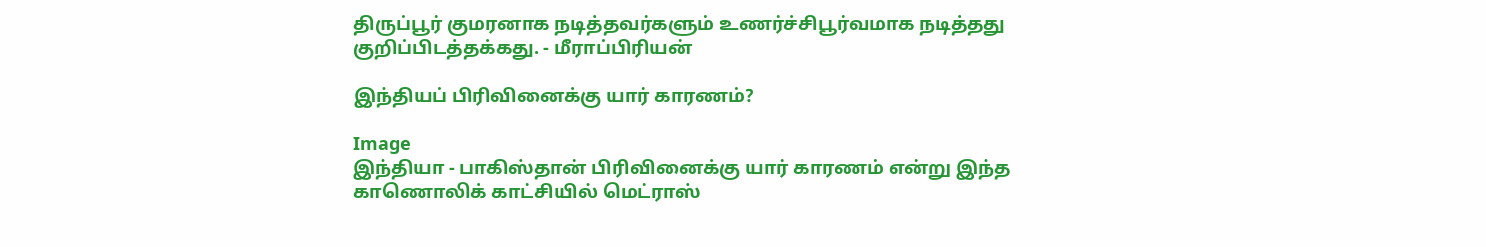திருப்பூர் குமரனாக நடித்தவர்களும் உணர்ச்சிபூர்வமாக நடித்தது குறிப்பிடத்தக்கது. - மீராப்பிரியன்

இந்தியப் பிரிவினைக்கு யார் காரணம்?

Image
இந்தியா - பாகிஸ்தான் பிரிவினைக்கு யார் காரணம் என்று இந்த காணொலிக் காட்சியில் மெட்ராஸ்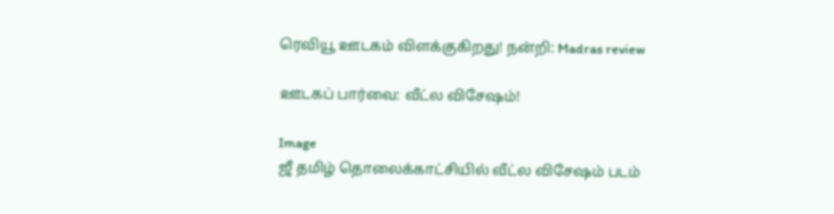ரெவியூ ஊடகம் விளக்குகிறது! நன்றி: Madras review

ஊடகப் பார்வை: வீட்ல விசேஷம்!

Image
ஜீ தமிழ் தொலைக்காட்சியில் வீட்ல விசேஷம் படம்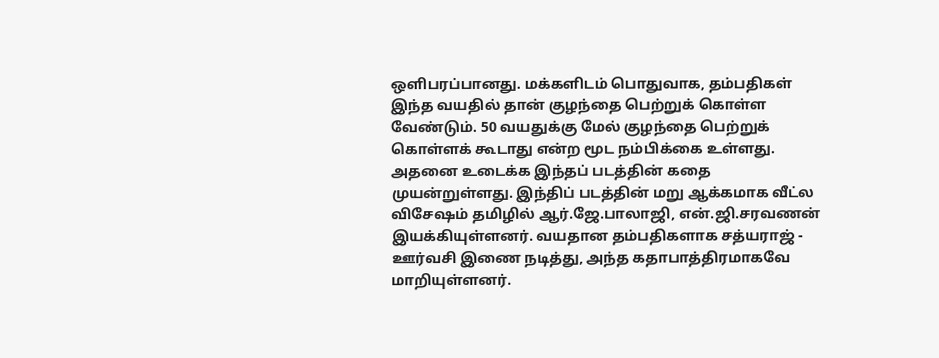ஒளிபரப்பானது. மக்களிடம் பொதுவாக, தம்பதிகள் இந்த வயதில் தான் குழந்தை பெற்றுக் கொள்ள வேண்டும். 50 வயதுக்கு மேல் குழந்தை பெற்றுக் கொள்ளக் கூடாது என்ற மூட நம்பிக்கை உள்ளது. அதனை உடைக்க இந்தப் படத்தின் கதை முயன்றுள்ளது. இந்திப் படத்தின் மறு ஆக்கமாக வீட்ல விசேஷம் தமிழில் ஆர்.ஜே.பாலாஜி, என்.ஜி.சரவணன் இயக்கியுள்ளனர். வயதான தம்பதிகளாக சத்யராஜ் - ஊர்வசி இணை நடித்து, அந்த கதாபாத்திரமாகவே மாறியுள்ளனர்.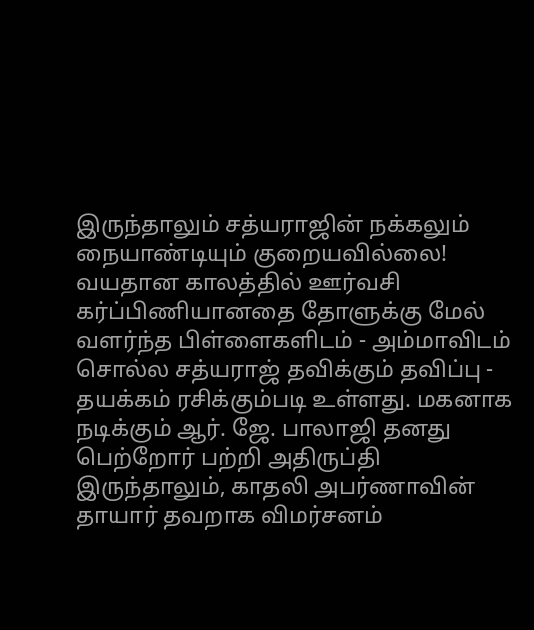இருந்தாலும் சத்யராஜின் நக்கலும் நையாண்டியும் குறையவில்லை! வயதான காலத்தில் ஊர்வசி கர்ப்பிணியானதை தோளுக்கு மேல் வளர்ந்த பிள்ளைகளிடம் - அம்மாவிடம் சொல்ல சத்யராஜ் தவிக்கும் தவிப்பு - தயக்கம் ரசிக்கும்படி உள்ளது. மகனாக நடிக்கும் ஆர். ஜே. பாலாஜி தனது பெற்றோர் பற்றி அதிருப்தி இருந்தாலும், காதலி அபர்ணாவின் தாயார் தவறாக விமர்சனம்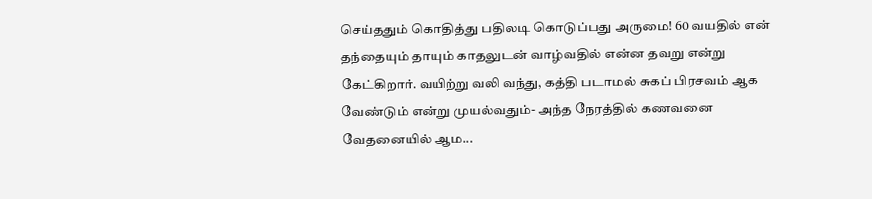செய்ததும் கொதித்து பதிலடி கொடுப்பது அருமை! 60 வயதில் என் தந்தையும் தாயும் காதலுடன் வாழ்வதில் என்ன தவறு என்று கேட்கிறார். வயிற்று வலி வந்து, கத்தி படாமல் சுகப் பிரசவம் ஆக வேண்டும் என்று முயல்வதும்- அந்த நேரத்தில் கணவனை வேதனையில் ஆம...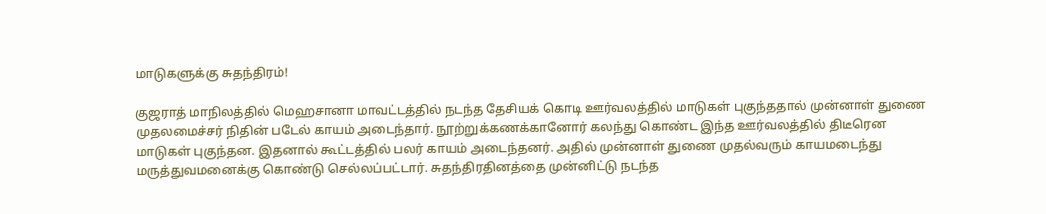மாடுகளுக்கு சுதந்திரம்!

குஜராத் மாநிலத்தில் மெஹசானா மாவட்டத்தில் நடந்த தேசியக் கொடி ஊர்வலத்தில் மாடுகள் புகுந்ததால் முன்னாள் துணை முதலமைச்சர் நிதின் படேல் காயம் அடைந்தார். நூற்றுக்கணக்கானோர் கலந்து கொண்ட இந்த ஊர்வலத்தில் திடீரென மாடுகள் புகுந்தன. இதனால் கூட்டத்தில் பலர் காயம் அடைந்தனர். அதில் முன்னாள் துணை முதல்வரும் காயமடைந்து மருத்துவமனைக்கு கொண்டு செல்லப்பட்டார். சுதந்திரதினத்தை முன்னிட்டு நடந்த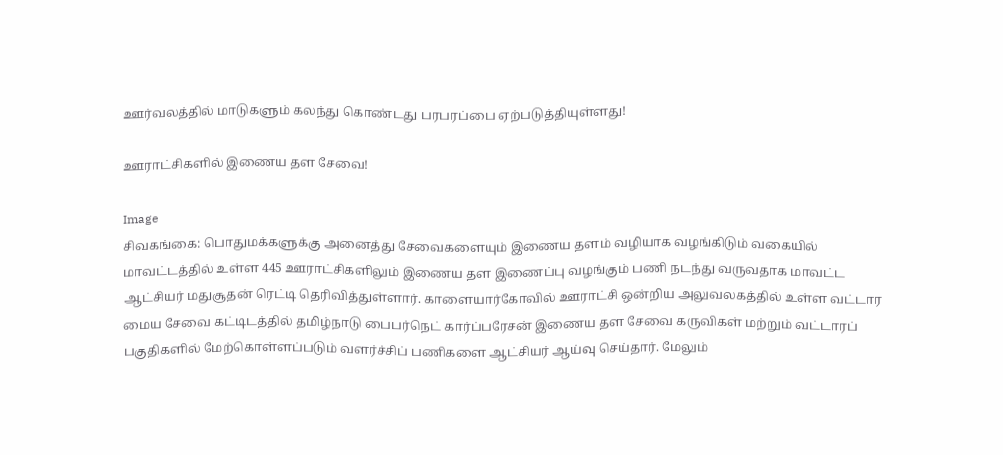ஊர்வலத்தில் மாடுகளும் கலந்து கொண்டது பரபரப்பை ஏற்படுத்தியுள்ளது!

ஊராட்சிகளில் இணைய தள சேவை!

Image
சிவகங்கை: பொதுமக்களுக்கு அனைத்து சேவைகளையும் இணைய தளம் வழியாக வழங்கிடும் வகையில் மாவட்டத்தில் உள்ள 445 ஊராட்சிகளிலும் இணைய தள இணைப்பு வழங்கும் பணி நடந்து வருவதாக மாவட்ட ஆட்சியர் மதுசூதன் ரெட்டி தெரிவித்துள்ளார். காளையார்கோவில் ஊராட்சி ஒன்றிய அலுவலகத்தில் உள்ள வட்டார மைய சேவை கட்டிடத்தில் தமிழ்நாடு பைபர்நெட் கார்ப்பரேசன் இணைய தள சேவை கருவிகள் மற்றும் வட்டாரப் பகுதிகளில் மேற்கொள்ளப்படும் வளர்ச்சிப் பணிகளை ஆட்சியர் ஆய்வு செய்தார். மேலும்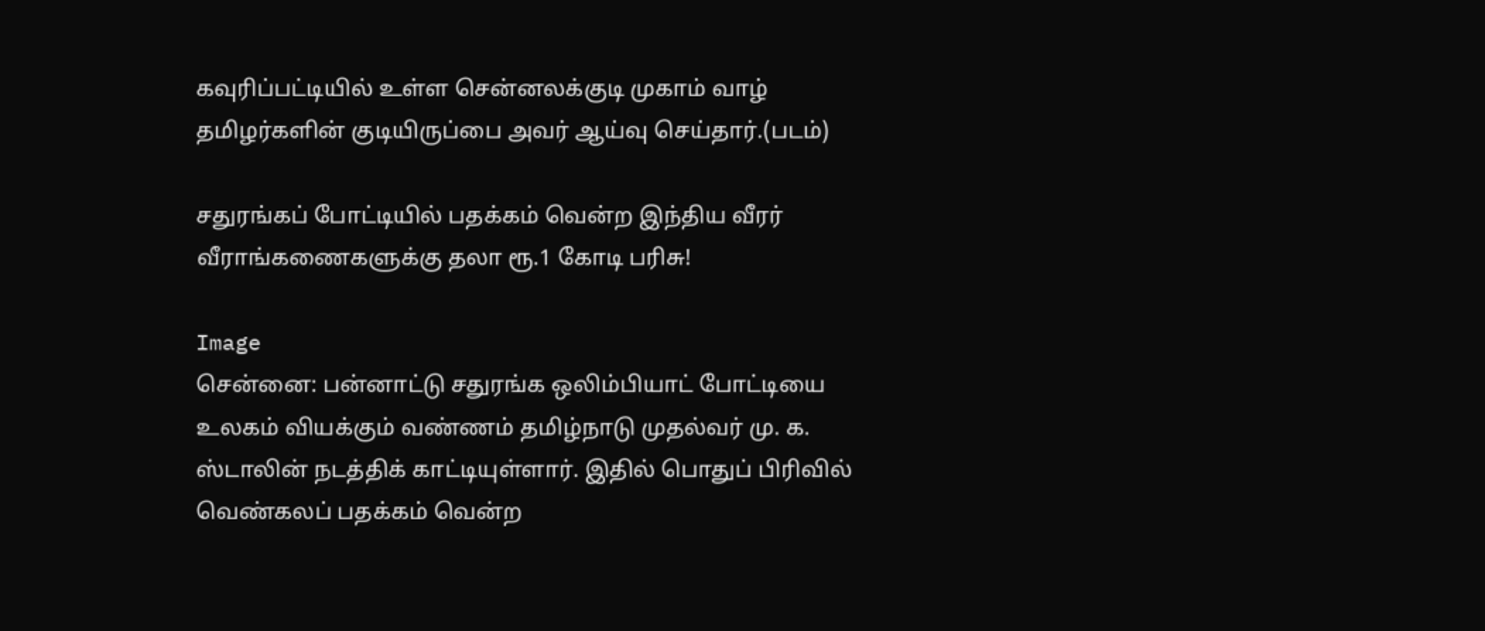கவுரிப்பட்டியில் உள்ள சென்னலக்குடி முகாம் வாழ் தமிழர்களின் குடியிருப்பை அவர் ஆய்வு செய்தார்.(படம்)

சதுரங்கப் போட்டியில் பதக்கம் வென்ற இந்திய வீரர் வீராங்கணைகளுக்கு தலா ரூ.1 கோடி பரிசு!

Image
சென்னை: பன்னாட்டு சதுரங்க ஒலிம்பியாட் போட்டியை உலகம் வியக்கும் வண்ணம் தமிழ்நாடு முதல்வர் மு. க. ஸ்டாலின் நடத்திக் காட்டியுள்ளார். இதில் பொதுப் பிரிவில் வெண்கலப் பதக்கம் வென்ற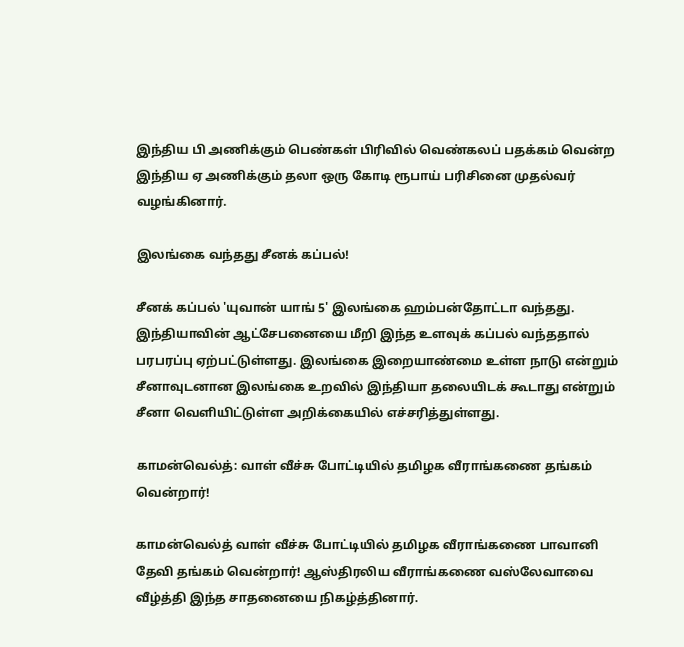இந்திய பி அணிக்கும் பெண்கள் பிரிவில் வெண்கலப் பதக்கம் வென்ற இந்திய ஏ அணிக்கும் தலா ஒரு கோடி ரூபாய் பரிசினை முதல்வர் வழங்கினார்.

இலங்கை வந்தது சீனக் கப்பல்!

சீனக் கப்பல் 'யுவான் யாங் 5' இலங்கை ஹம்பன்தோட்டா வந்தது. இந்தியாவின் ஆட்சேபனையை மீறி இந்த உளவுக் கப்பல் வந்ததால் பரபரப்பு ஏற்பட்டுள்ளது. இலங்கை இறையாண்மை உள்ள நாடு என்றும் சீனாவுடனான இலங்கை உறவில் இந்தியா தலையிடக் கூடாது என்றும் சீனா வெளியிட்டுள்ள அறிக்கையில் எச்சரித்துள்ளது.

காமன்வெல்த்: வாள் வீச்சு போட்டியில் தமிழக வீராங்கணை தங்கம் வென்றார்!

காமன்வெல்த் வாள் வீச்சு போட்டியில் தமிழக வீராங்கணை பாவானி தேவி தங்கம் வென்றார்! ஆஸ்திரலிய வீராங்கணை வஸ்லேவாவை வீழ்த்தி இந்த சாதனையை நிகழ்த்தினார்.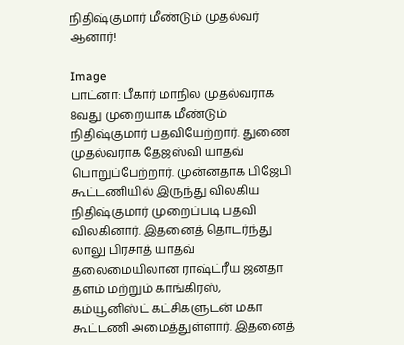நிதிஷ்குமார் மீண்டும் முதல்வர் ஆனார்!

Image
பாட்னா: பீகார் மாநில முதல்வராக 8வது முறையாக மீண்டும் நிதிஷ்குமார் பதவியேற்றார். துணை முதல்வராக தேஜஸ்வி யாதவ் பொறுப்பேற்றார். முன்னதாக பிஜேபி கூட்டணியில் இருந்து விலகிய நிதிஷ்குமார் முறைப்படி பதவி விலகினார். இதனைத் தொடர்ந்து லாலு பிரசாத் யாதவ் தலைமையிலான ராஷ்ட்ரீய ஜனதா தளம் மற்றும் காங்கிரஸ், கம்யூனிஸ்ட் கட்சிகளுடன் மகா கூட்டணி அமைத்துள்ளார். இதனைத்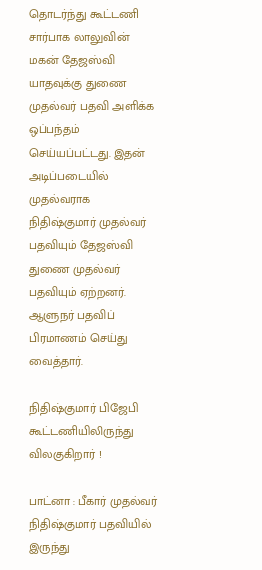தொடர்ந்து கூட்டணி சார்பாக லாலுவின் மகன் தேஜஸ்வி யாதவுக்கு துணை முதல்வர் பதவி அளிக்க ஒப்பந்தம் செய்யப்பட்டது. இதன் அடிப்படையில் முதல்வராக நிதிஷ்குமார் முதல்வர் பதவியும் தேஜஸ்வி துணை முதல்வர் பதவியும் ஏற்றனர். ஆளுநர் பதவிப் பிரமாணம் செய்து வைத்தார்.

நிதிஷ்குமார் பிஜேபி கூட்டணியிலிருந்து விலகுகிறார் !

பாட்னா : பீகார் முதல்வர் நிதிஷ்குமார் பதவியில் இருந்து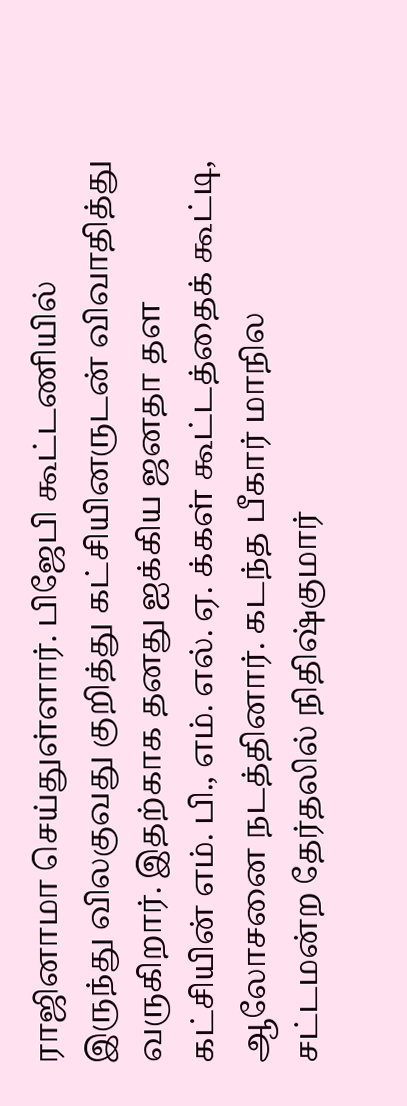ராஜினாமா செய்துள்ளார். பிஜேபி கூட்டணியில் இருந்து விலகுவது குறித்து கட்சியினருடன் விவாதித்து வருகிறார். இதற்காக தனது ஐக்கிய ஜனதா தள கட்சியின் எம். பி., எம். எல். ஏ. க்கள் கூட்டத்தைக் கூட்டி, ஆலோசனை நடத்தினார். கடந்த பீகார் மாநில சட்டமன்ற தேர்தலில் நிதிஷ்குமார்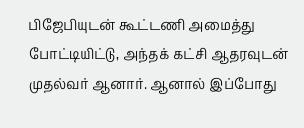பிஜேபியுடன் கூட்டணி அமைத்து போட்டியிட்டு, அந்தக் கட்சி ஆதரவுடன் முதல்வர் ஆனார். ஆனால் இப்போது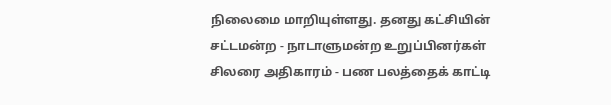நிலைமை மாறியுள்ளது. தனது கட்சியின் சட்டமன்ற - நாடாளுமன்ற உறுப்பினர்கள் சிலரை அதிகாரம் - பண பலத்தைக் காட்டி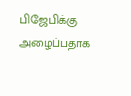பிஜேபிக்கு அழைப்பதாக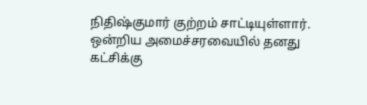நிதிஷ்குமார் குற்றம் சாட்டியுள்ளார். ஒன்றிய அமைச்சரவையில் தனது கட்சிக்கு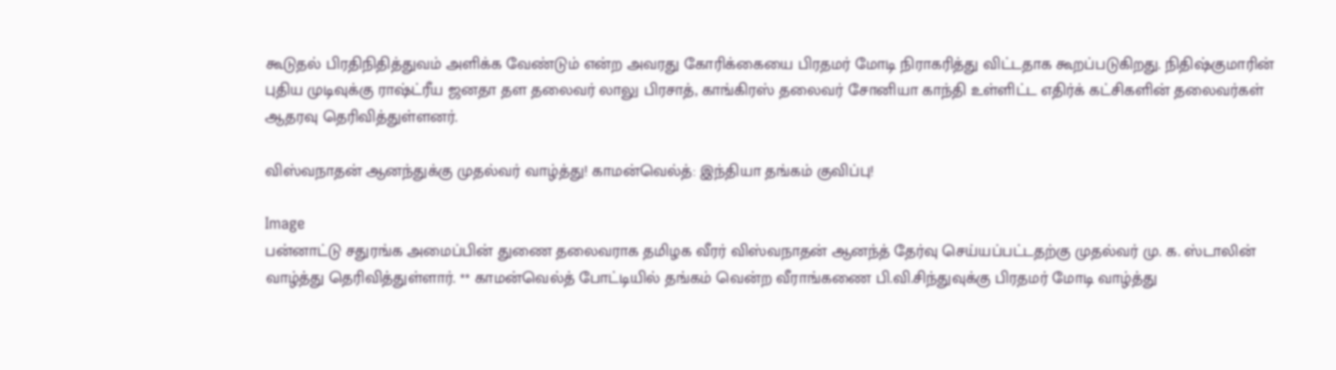கூடுதல் பிரதிநிதித்துவம் அளிக்க வேண்டும் என்ற அவரது கோரிக்கையை பிரதமர் மோடி நிராகரித்து விட்டதாக கூறப்படுகிறது. நிதிஷ்குமாரின் புதிய முடிவுக்கு ராஷ்ட்ரீய ஜனதா தள தலைவர் லாலு பிரசாத், காங்கிரஸ் தலைவர் சோனியா காந்தி உள்ளிட்ட எதிர்க் கட்சிகளின் தலைவர்கள் ஆதரவு தெரிவித்துள்ளனர்.

விஸ்வநாதன் ஆனந்துக்கு முதல்வர் வாழ்த்து! காமன்வெல்த்: இந்தியா தங்கம் குவிப்பு!

Image
பன்னாட்டு சதுரங்க அமைப்பின் துணை தலைவராக தமிழக வீரர் விஸ்வநாதன் ஆனந்த் தேர்வு செய்யப்பட்டதற்கு முதல்வர் மு. க. ஸ்டாலின் வாழ்த்து தெரிவித்துள்ளார். ** காமன்வெல்த் போட்டியில் தங்கம் வென்ற வீராங்கணை பி.வி.சிந்துவுக்கு பிரதமர் மோடி வாழ்த்து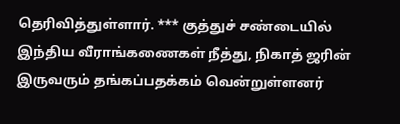தெரிவித்துள்ளார். *** குத்துச் சண்டையில் இந்திய வீராங்கணைகள் நீத்து, நிகாத் ஜரின் இருவரும் தங்கப்பதக்கம் வென்றுள்ளனர்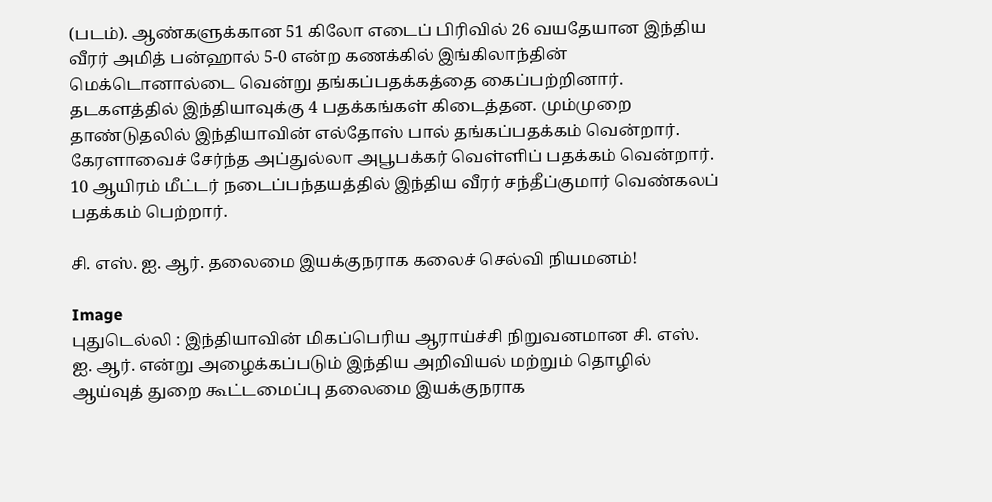(படம்). ஆண்களுக்கான 51 கிலோ எடைப் பிரிவில் 26 வயதேயான இந்திய வீரர் அமித் பன்ஹால் 5-0 என்ற கணக்கில் இங்கிலாந்தின் மெக்டொனால்டை வென்று தங்கப்பதக்கத்தை கைப்பற்றினார். தடகளத்தில் இந்தியாவுக்கு 4 பதக்கங்கள் கிடைத்தன. மும்முறை தாண்டுதலில் இந்தியாவின் எல்தோஸ் பால் தங்கப்பதக்கம் வென்றார். கேரளாவைச் சேர்ந்த அப்துல்லா அபூபக்கர் வெள்ளிப் பதக்கம் வென்றார். 10 ஆயிரம் மீட்டர் நடைப்பந்தயத்தில் இந்திய வீரர் சந்தீப்குமார் வெண்கலப் பதக்கம் பெற்றார்.

சி. எஸ். ஐ. ஆர். தலைமை இயக்குநராக கலைச் செல்வி நியமனம்!

Image
புதுடெல்லி : இந்தியாவின் மிகப்பெரிய ஆராய்ச்சி நிறுவனமான சி. எஸ். ஐ. ஆர். என்று அழைக்கப்படும் இந்திய அறிவியல் மற்றும் தொழில் ஆய்வுத் துறை கூட்டமைப்பு தலைமை இயக்குநராக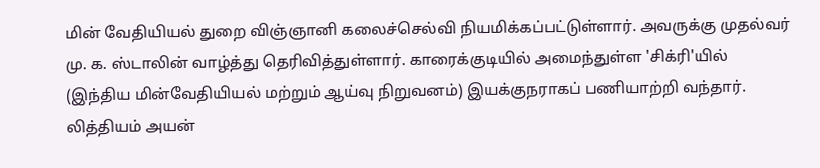மின் வேதியியல் துறை விஞ்ஞானி கலைச்செல்வி நியமிக்கப்பட்டுள்ளார். அவருக்கு முதல்வர் மு. க. ஸ்டாலின் வாழ்த்து தெரிவித்துள்ளார். காரைக்குடியில் அமைந்துள்ள 'சிக்ரி'யில் (இந்திய மின்வேதியியல் மற்றும் ஆய்வு நிறுவனம்) இயக்குநராகப் பணியாற்றி வந்தார். லித்தியம் அயன்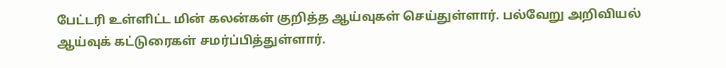பேட்டரி உள்ளிட்ட மின் கலன்கள் குறித்த ஆய்வுகள் செய்துள்ளார். பல்வேறு அறிவியல் ஆய்வுக் கட்டுரைகள் சமர்ப்பித்துள்ளார்.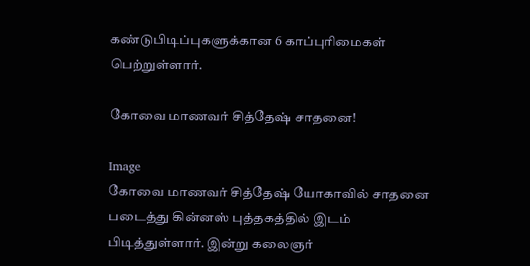கண்டுபிடிப்புகளுக்கான 6 காப்புரிமைகள் பெற்றுள்ளார்.

கோவை மாணவர் சித்தேஷ் சாதனை!

Image
கோவை மாணவர் சித்தேஷ் யோகாவில் சாதனை படைத்து கின்னஸ் புத்தகத்தில் இடம் பிடித்துள்ளார். இன்று கலைஞர்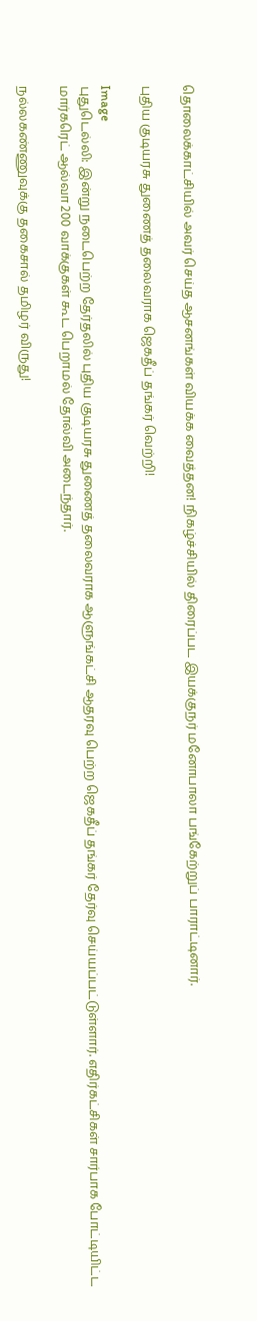தொலைக்காட்சியில் அவர் செய்த ஆசனங்கள் வியக்க வைத்தன! நிகழ்ச்சியில் திரைப்பட இயக்குநர் மனோபாலா பங்கேற்றுப் பாராட்டினார்.

புதிய குடியரசு துணைத் தலைவராக ஜெகதீப் தங்கர் வெற்றி!

Image
புதுடெல்லி: இன்று நடைபெற்ற தேர்தலில் புதிய குடியரசு துணைத் தலைவராக ஆளுங்கட்சி ஆதரவு பெற்ற ஜெகதீப் தங்கர் தேர்வு செய்யப்பட்டுள்ளார். எதிர்கட்சிகள் சார்பாக போட்டியிட்ட மார்கரெட் ஆல்வா 200 வாக்குகள் கூட பெறாமல் தோல்வி அடைந்தார்.

நல்லகண்ணுவுக்கு தகைசால் தமிழர் விருது!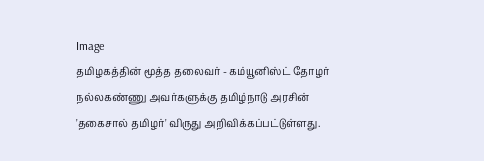Image
தமிழகத்தின் மூத்த தலைவர் - கம்யூனிஸ்ட் தோழர் நல்லகண்ணு அவர்களுக்கு தமிழ்நாடு அரசின் 'தகைசால் தமிழர்' விருது அறிவிக்கப்பட்டுள்ளது.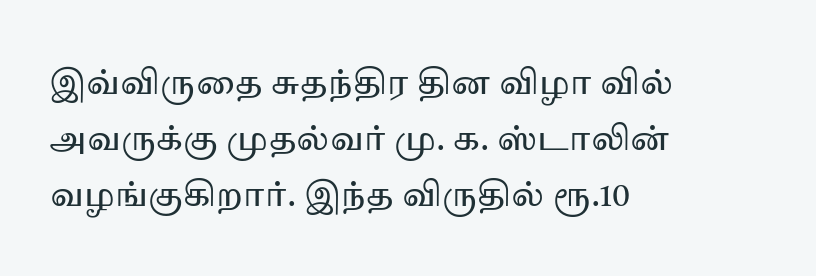இவ்விருதை சுதந்திர தின விழா வில் அவருக்கு முதல்வர் மு. க. ஸ்டாலின் வழங்குகிறார். இந்த விருதில் ரூ.10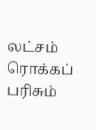லட்சம் ரொக்கப் பரிசும்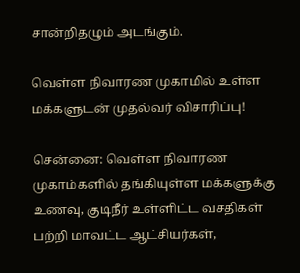சான்றிதழும் அடங்கும்.

வெள்ள நிவாரண முகாமில் உள்ள மக்களுடன் முதல்வர் விசாரிப்பு!

சென்னை: வெள்ள நிவாரண முகாம்களில் தங்கியுள்ள மக்களுக்கு உணவு, குடிநீர் உள்ளிட்ட வசதிகள் பற்றி மாவட்ட ஆட்சியர்கள்,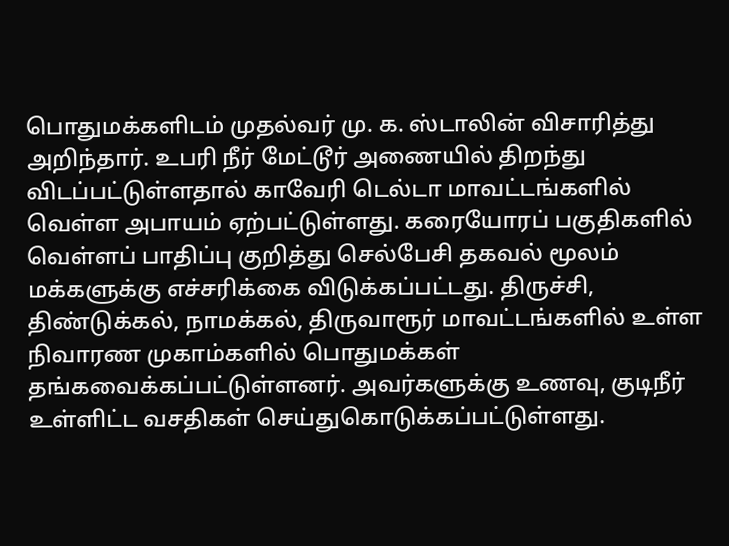பொதுமக்களிடம் முதல்வர் மு. க. ஸ்டாலின் விசாரித்து அறிந்தார். உபரி நீர் மேட்டூர் அணையில் திறந்து விடப்பட்டுள்ளதால் காவேரி டெல்டா மாவட்டங்களில் வெள்ள அபாயம் ஏற்பட்டுள்ளது. கரையோரப் பகுதிகளில் வெள்ளப் பாதிப்பு குறித்து செல்பேசி தகவல் மூலம் மக்களுக்கு எச்சரிக்கை விடுக்கப்பட்டது. திருச்சி, திண்டுக்கல், நாமக்கல், திருவாரூர் மாவட்டங்களில் உள்ள நிவாரண முகாம்களில் பொதுமக்கள் தங்கவைக்கப்பட்டுள்ளனர். அவர்களுக்கு உணவு, குடிநீர் உள்ளிட்ட வசதிகள் செய்துகொடுக்கப்பட்டுள்ளது.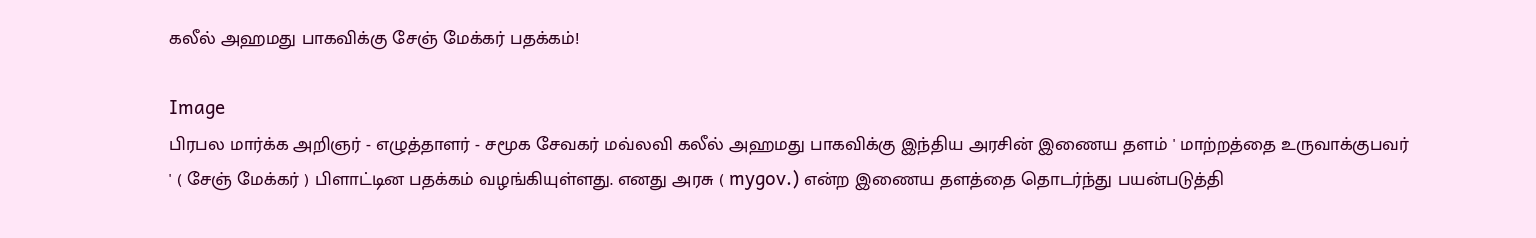கலீல் அஹமது பாகவிக்கு சேஞ் மேக்கர் பதக்கம்!

Image
பிரபல மார்க்க அறிஞர் - எழுத்தாளர் - சமூக சேவகர் மவ்லவி கலீல் அஹமது பாகவிக்கு இந்திய அரசின் இணைய தளம் ' மாற்றத்தை உருவாக்குபவர் ' ( சேஞ் மேக்கர் ) பிளாட்டின பதக்கம் வழங்கியுள்ளது. எனது அரசு ( mygov.) என்ற இணைய தளத்தை தொடர்ந்து பயன்படுத்தி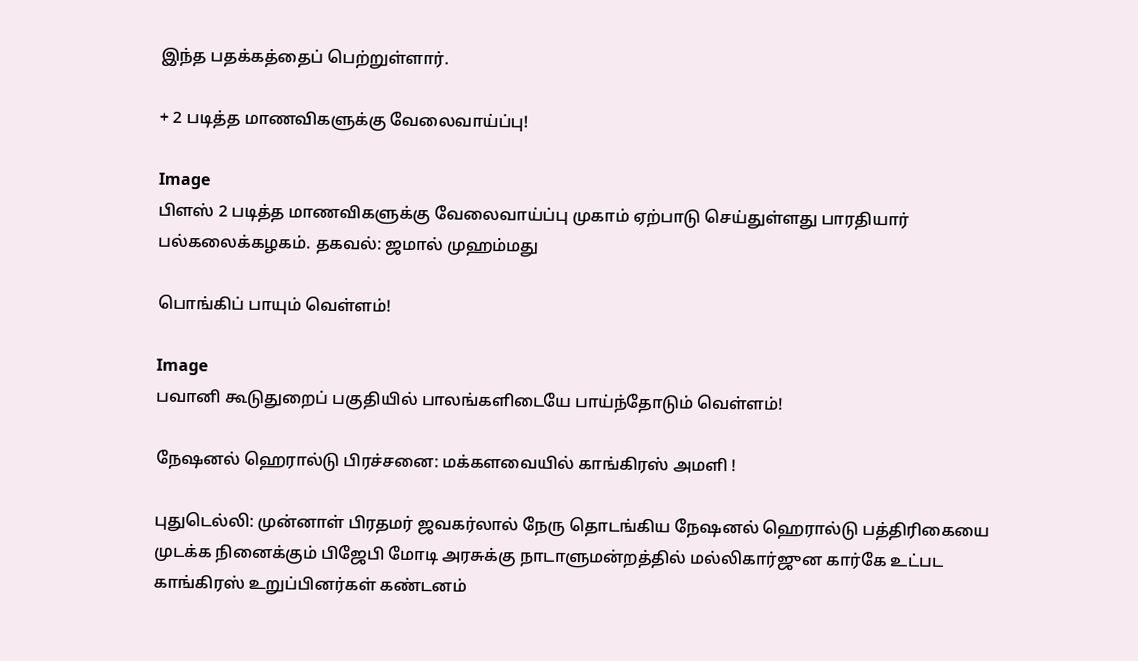இந்த பதக்கத்தைப் பெற்றுள்ளார்.

+ 2 படித்த மாணவிகளுக்கு வேலைவாய்ப்பு!

Image
பிளஸ் 2 படித்த மாணவிகளுக்கு வேலைவாய்ப்பு முகாம் ஏற்பாடு செய்துள்ளது பாரதியார் பல்கலைக்கழகம். தகவல்: ஜமால் முஹம்மது

பொங்கிப் பாயும் வெள்ளம்!

Image
பவானி கூடுதுறைப் பகுதியில் பாலங்களிடையே பாய்ந்தோடும் வெள்ளம்!

நேஷனல் ஹெரால்டு பிரச்சனை: மக்களவையில் காங்கிரஸ் அமளி !

புதுடெல்லி: முன்னாள் பிரதமர் ஜவகர்லால் நேரு தொடங்கிய நேஷனல் ஹெரால்டு பத்திரிகையை முடக்க நினைக்கும் பிஜேபி மோடி அரசுக்கு நாடாளுமன்றத்தில் மல்லிகார்ஜுன கார்கே உட்பட காங்கிரஸ் உறுப்பினர்கள் கண்டனம்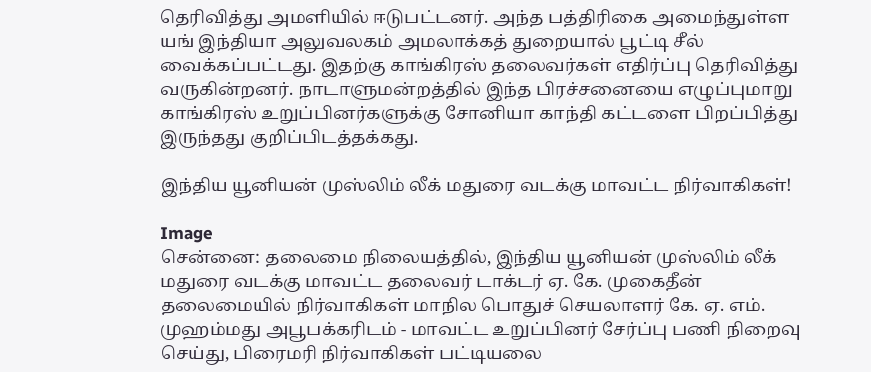தெரிவித்து அமளியில் ஈடுபட்டனர். அந்த பத்திரிகை அமைந்துள்ள யங் இந்தியா அலுவலகம் அமலாக்கத் துறையால் பூட்டி சீல் வைக்கப்பட்டது. இதற்கு காங்கிரஸ் தலைவர்கள் எதிர்ப்பு தெரிவித்து வருகின்றனர். நாடாளுமன்றத்தில் இந்த பிரச்சனையை எழுப்புமாறு காங்கிரஸ் உறுப்பினர்களுக்கு சோனியா காந்தி கட்டளை பிறப்பித்து இருந்தது குறிப்பிடத்தக்கது.

இந்திய யூனியன் முஸ்லிம் லீக் மதுரை வடக்கு மாவட்ட நிர்வாகிகள்!

Image
சென்னை: தலைமை நிலையத்தில், இந்திய யூனியன் முஸ்லிம் லீக் மதுரை வடக்கு மாவட்ட தலைவர் டாக்டர் ஏ. கே. முகைதீன் தலைமையில் நிர்வாகிகள் மாநில பொதுச் செயலாளர் கே. ஏ. எம். முஹம்மது அபூபக்கரிடம் - மாவட்ட உறுப்பினர் சேர்ப்பு பணி நிறைவு செய்து, பிரைமரி நிர்வாகிகள் பட்டியலை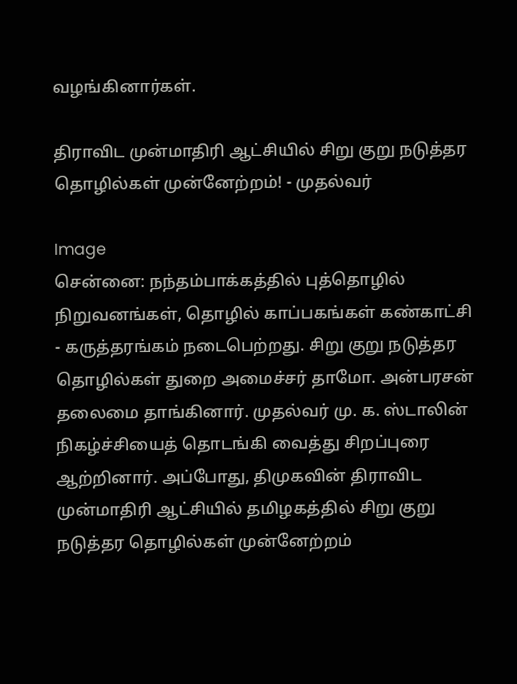வழங்கினார்கள்.

திராவிட முன்மாதிரி ஆட்சியில் சிறு குறு நடுத்தர தொழில்கள் முன்னேற்றம்! - முதல்வர்

Image
சென்னை: நந்தம்பாக்கத்தில் புத்தொழில் நிறுவனங்கள், தொழில் காப்பகங்கள் கண்காட்சி - கருத்தரங்கம் நடைபெற்றது. சிறு குறு நடுத்தர தொழில்கள் துறை அமைச்சர் தாமோ. அன்பரசன் தலைமை தாங்கினார். முதல்வர் மு. க. ஸ்டாலின் நிகழ்ச்சியைத் தொடங்கி வைத்து சிறப்புரை ஆற்றினார். அப்போது, திமுகவின் திராவிட முன்மாதிரி ஆட்சியில் தமிழகத்தில் சிறு குறு நடுத்தர தொழில்கள் முன்னேற்றம்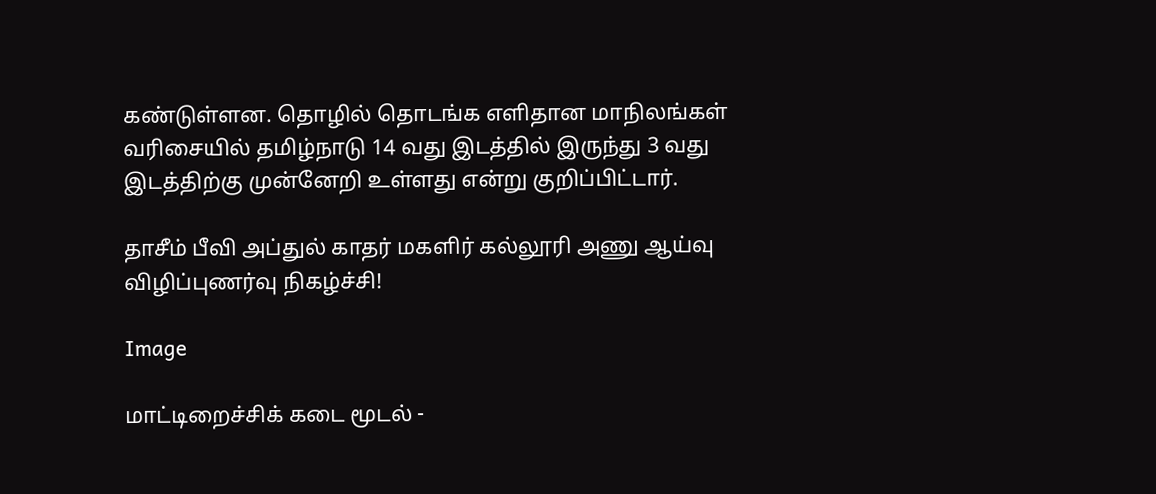கண்டுள்ளன. தொழில் தொடங்க எளிதான மாநிலங்கள் வரிசையில் தமிழ்நாடு 14 வது இடத்தில் இருந்து 3 வது இடத்திற்கு முன்னேறி உள்ளது என்று குறிப்பிட்டார்.

தாசீம் பீவி அப்துல் காதர் மகளிர் கல்லூரி அணு ஆய்வு விழிப்புணர்வு நிகழ்ச்சி!

Image

மாட்டிறைச்சிக் கடை மூடல் -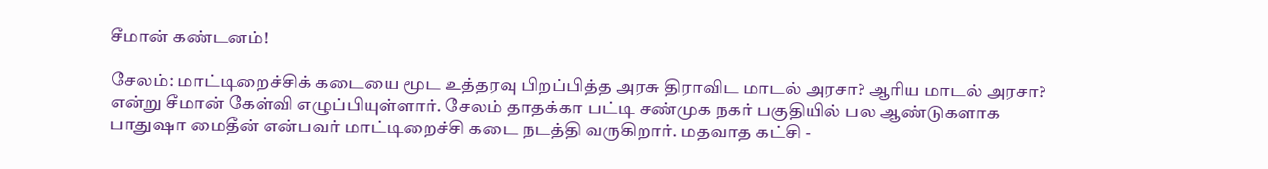சீமான் கண்டனம்!

சேலம்: மாட்டிறைச்சிக் கடையை மூட உத்தரவு பிறப்பித்த அரசு திராவிட மாடல் அரசா? ஆரிய மாடல் அரசா? என்று சீமான் கேள்வி எழுப்பியுள்ளார். சேலம் தாதக்கா பட்டி சண்முக நகர் பகுதியில் பல ஆண்டுகளாக பாதுஷா மைதீன் என்பவர் மாட்டிறைச்சி கடை நடத்தி வருகிறார். மதவாத கட்சி -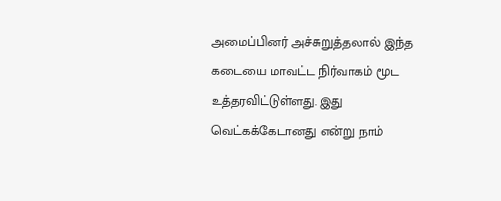அமைப்பினர் அச்சுறுத்தலால் இந்த கடையை மாவட்ட நிர்வாகம் மூட உத்தரவிட்டுள்ளது. இது வெட்கக்கேடானது என்று நாம்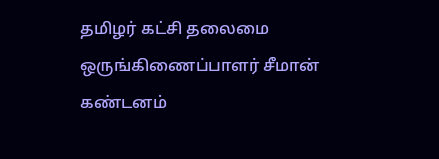தமிழர் கட்சி தலைமை ஒருங்கிணைப்பாளர் சீமான் கண்டனம்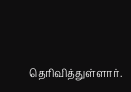தெரிவித்துள்ளார்.